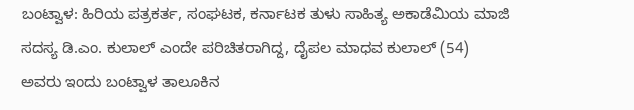ಬಂಟ್ವಾಳ: ಹಿರಿಯ ಪತ್ರಕರ್ತ, ಸಂಘಟಕ, ಕರ್ನಾಟಕ ತುಳು ಸಾಹಿತ್ಯ ಅಕಾಡೆಮಿಯ ಮಾಜಿ ಸದಸ್ಯ ಡಿ.ಎಂ. ಕುಲಾಲ್ ಎಂದೇ ಪರಿಚಿತರಾಗಿದ್ದ, ದೈಪಲ ಮಾಧವ ಕುಲಾಲ್ (54) ಅವರು ಇಂದು ಬಂಟ್ವಾಳ ತಾಲೂಕಿನ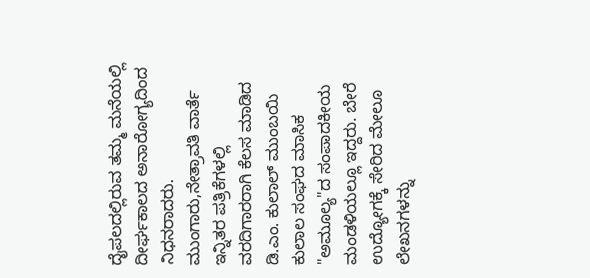ದೈಪಲದಲ್ಲಿರುವ ತಮ್ಮ ಮನೆಯಲ್ಲಿ ದೀರ್ಘಕಾಲದ ಅನಾರೋಗ್ಯದಿಂದ ನಿಧನರಾದರು.
ಮುಂಗಾರು,ನೇತ್ರಾವತಿ ವಾರ್ತೆ ಇನ್ನಿತರ ಪತ್ರಿಕೆಗಳಲ್ಲಿ ವರದಿಗಾರರಾಗಿ ಕೆಲಸ ಮಾಡಿದ ಡಿ.ಎಂ. ಕುಲಾಲ್ ಮುಂಬಯಿ ಕುಲಾಲ ಸಂಘದ ಮಾಸಿಕ "ಅಮೂಲ್ಯ"ದ ಸಂಪಾದಕೀಯ ಮಂಡಳಿಯಲ್ಲೂ ಇದ್ದರು. ಬೇರೆ ಉದ್ಯೋಗಕ್ಕೆ ಸೇರಿದ ಮೇಲೂ ಲೇಖನಗಳನ್ನು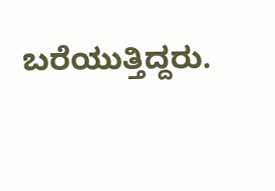ಬರೆಯುತ್ತಿದ್ದರು.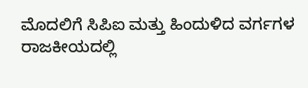ಮೊದಲಿಗೆ ಸಿಪಿಐ ಮತ್ತು ಹಿಂದುಳಿದ ವರ್ಗಗಳ
ರಾಜಕೀಯದಲ್ಲಿ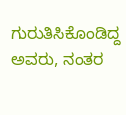ಗುರುತಿಸಿಕೊಂಡಿದ್ದ ಅವರು, ನಂತರ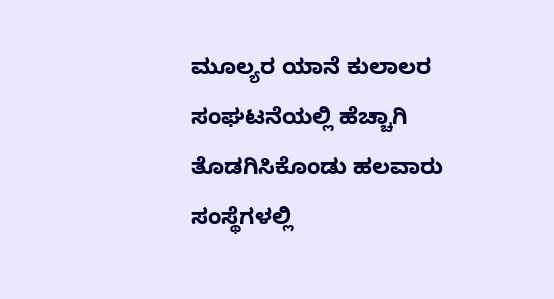ಮೂಲ್ಯರ ಯಾನೆ ಕುಲಾಲರ ಸಂಘಟನೆಯಲ್ಲಿ ಹೆಚ್ಚಾಗಿ ತೊಡಗಿಸಿಕೊಂಡು ಹಲವಾರು ಸಂಸ್ಥೆಗಳಲ್ಲಿ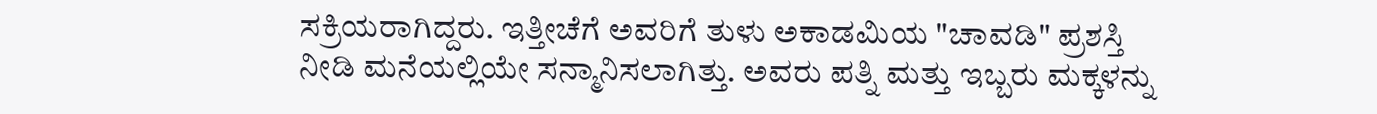ಸಕ್ರಿಯರಾಗಿದ್ದರು. ಇತ್ತೀಚೆಗೆ ಅವರಿಗೆ ತುಳು ಅಕಾಡಮಿಯ "ಚಾವಡಿ" ಪ್ರಶಸ್ತಿ ನೀಡಿ ಮನೆಯಲ್ಲಿಯೇ ಸನ್ಮಾನಿಸಲಾಗಿತ್ತು. ಅವರು ಪತ್ನಿ ಮತ್ತು ಇಬ್ಬರು ಮಕ್ಕಳನ್ನು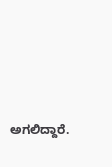ಅಗಲಿದ್ದಾರೆ.